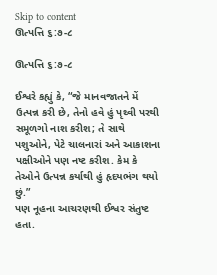Skip to content
ઊત્પત્તિ ૬:૭-૮

ઊત્પત્તિ ૬:૭-૮

ઈશ્વરે કહ્યું કે, “જે માનવજાતને મેં ઉત્પન્ન કરી છે, તેનો હવે હું પૃથ્વી પરથી સમૂળગો નાશ કરીશ; તે સાથે પશુઓને, પેટે ચાલનારાં અને આકાશના પક્ષીઓને પણ નષ્ટ કરીશ. કેમ કે તેઓને ઉત્પન્ન કર્યાથી હું હૃદયભંગ થયો છું.”
પણ નૂહના આચરણથી ઈશ્વર સંતુષ્ટ હતા.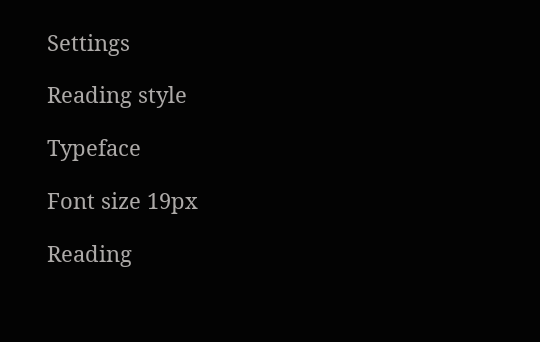Settings

Reading style

Typeface

Font size 19px

Reading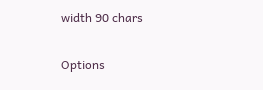width 90 chars

Options